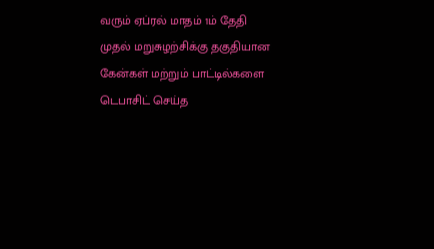வரும் ஏப்ரல் மாதம் 1ம் தேதி முதல் மறுசுழற்சிக்கு தகுதியான கேன்கள் மற்றும் பாட்டில்களை டெபாசிட் செய்த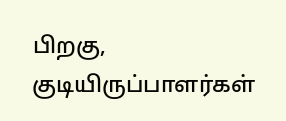பிறகு, குடியிருப்பாளர்கள்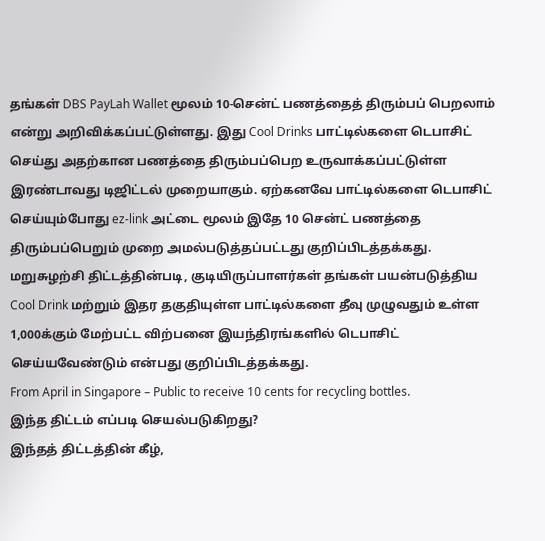தங்கள் DBS PayLah Wallet மூலம் 10-சென்ட் பணத்தைத் திரும்பப் பெறலாம் என்று அறிவிக்கப்பட்டுள்ளது. இது Cool Drinks பாட்டில்களை டெபாசிட் செய்து அதற்கான பணத்தை திரும்பப்பெற உருவாக்கப்பட்டுள்ள இரண்டாவது டிஜிட்டல் முறையாகும். ஏற்கனவே பாட்டில்களை டெபாசிட் செய்யும்போது ez-link அட்டை மூலம் இதே 10 சென்ட் பணத்தை திரும்பப்பெறும் முறை அமல்படுத்தப்பட்டது குறிப்பிடத்தக்கது. மறுசுழற்சி திட்டத்தின்படி, குடியிருப்பாளர்கள் தங்கள் பயன்படுத்திய Cool Drink மற்றும் இதர தகுதியுள்ள பாட்டில்களை தீவு முழுவதும் உள்ள 1,000க்கும் மேற்பட்ட விற்பனை இயந்திரங்களில் டெபாசிட் செய்யவேண்டும் என்பது குறிப்பிடத்தக்கது.
From April in Singapore – Public to receive 10 cents for recycling bottles.
இந்த திட்டம் எப்படி செயல்படுகிறது?
இந்தத் திட்டத்தின் கீழ்,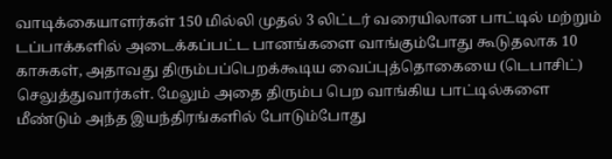வாடிக்கையாளர்கள் 150 மில்லி முதல் 3 லிட்டர் வரையிலான பாட்டில் மற்றும் டப்பாக்களில் அடைக்கப்பட்ட பானங்களை வாங்கும்போது கூடுதலாக 10 காசுகள், அதாவது திரும்பப்பெறக்கூடிய வைப்புத்தொகையை (டெபாசிட்) செலுத்துவார்கள். மேலும் அதை திரும்ப பெற வாங்கிய பாட்டில்களை மீண்டும் அந்த இயந்திரங்களில் போடும்போது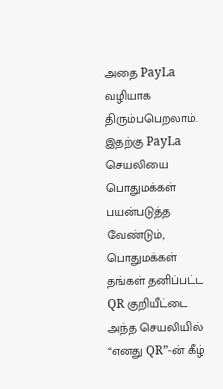அதை PayLa வழியாக திரும்பபெறலாம். இதற்கு PayLa செயலியை பொதுமக்கள் பயன்படுத்த வேண்டும், பொதுமக்கள் தங்கள் தனிப்பட்ட QR குறியீட்டை அந்த செயலியில் “எனது QR”-ன் கீழ்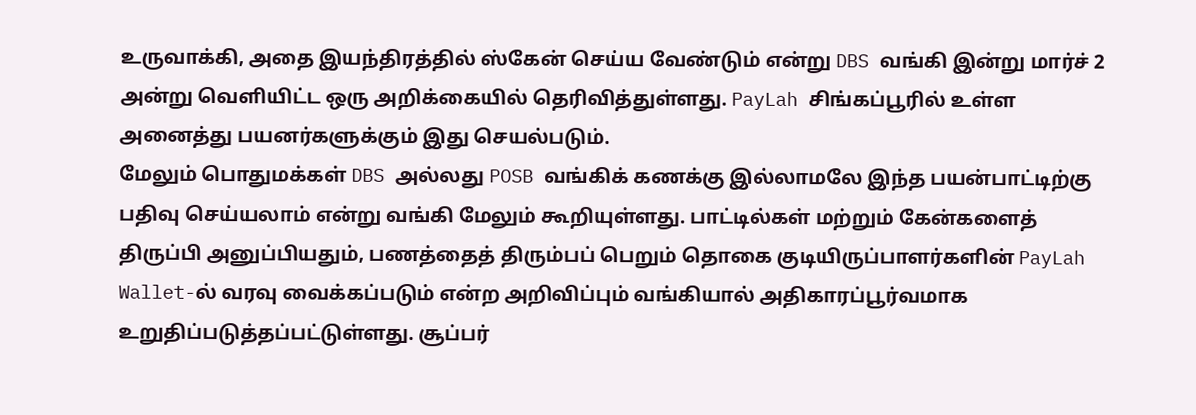உருவாக்கி, அதை இயந்திரத்தில் ஸ்கேன் செய்ய வேண்டும் என்று DBS வங்கி இன்று மார்ச் 2 அன்று வெளியிட்ட ஒரு அறிக்கையில் தெரிவித்துள்ளது. PayLah சிங்கப்பூரில் உள்ள அனைத்து பயனர்களுக்கும் இது செயல்படும்.
மேலும் பொதுமக்கள் DBS அல்லது POSB வங்கிக் கணக்கு இல்லாமலே இந்த பயன்பாட்டிற்கு பதிவு செய்யலாம் என்று வங்கி மேலும் கூறியுள்ளது. பாட்டில்கள் மற்றும் கேன்களைத் திருப்பி அனுப்பியதும், பணத்தைத் திரும்பப் பெறும் தொகை குடியிருப்பாளர்களின் PayLah Wallet-ல் வரவு வைக்கப்படும் என்ற அறிவிப்பும் வங்கியால் அதிகாரப்பூர்வமாக உறுதிப்படுத்தப்பட்டுள்ளது. சூப்பர்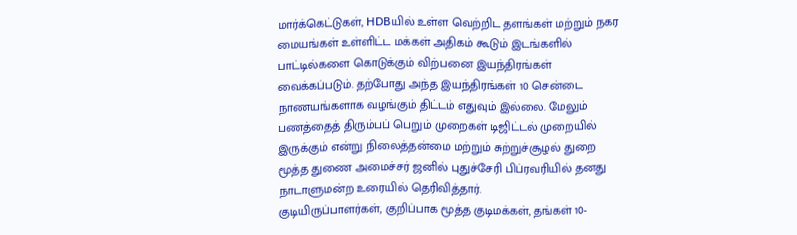மார்க்கெட்டுகள், HDBயில் உள்ள வெற்றிட தளங்கள் மற்றும் நகர மையங்கள் உள்ளிட்ட மக்கள் அதிகம் கூடும் இடங்களில் பாட்டில்களை கொடுக்கும் விற்பனை இயந்திரங்கள் வைக்கப்படும். தற்போது அந்த இயந்திரங்கள் 10 சென்டை நாணயங்களாக வழங்கும் திட்டம் எதுவும் இல்லை. மேலும் பணத்தைத் திரும்பப் பெறும் முறைகள் டிஜிட்டல் முறையில் இருக்கும் என்று நிலைத்தன்மை மற்றும் சுற்றுச்சூழல் துறை மூத்த துணை அமைச்சர் ஜனில் புதுச்சேரி பிப்ரவரியில் தனது நாடாளுமன்ற உரையில் தெரிவித்தார்.
குடியிருப்பாளர்கள், குறிப்பாக மூத்த குடிமக்கள், தங்கள் 10-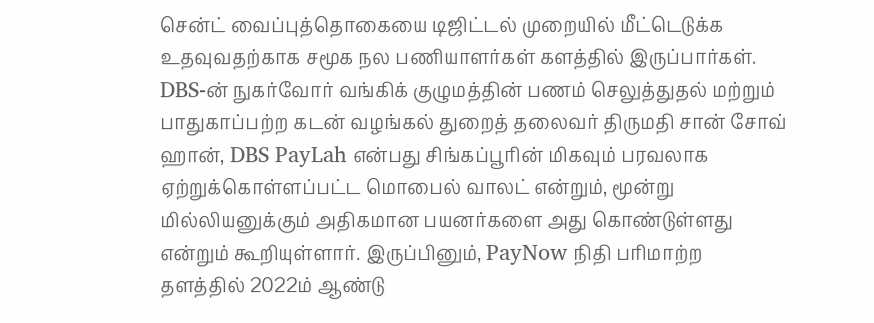சென்ட் வைப்புத்தொகையை டிஜிட்டல் முறையில் மீட்டெடுக்க உதவுவதற்காக சமூக நல பணியாளர்கள் களத்தில் இருப்பார்கள். DBS-ன் நுகர்வோர் வங்கிக் குழுமத்தின் பணம் செலுத்துதல் மற்றும் பாதுகாப்பற்ற கடன் வழங்கல் துறைத் தலைவர் திருமதி சான் சோவ் ஹான், DBS PayLah என்பது சிங்கப்பூரின் மிகவும் பரவலாக ஏற்றுக்கொள்ளப்பட்ட மொபைல் வாலட் என்றும், மூன்று மில்லியனுக்கும் அதிகமான பயனர்களை அது கொண்டுள்ளது என்றும் கூறியுள்ளார். இருப்பினும், PayNow நிதி பரிமாற்ற தளத்தில் 2022ம் ஆண்டு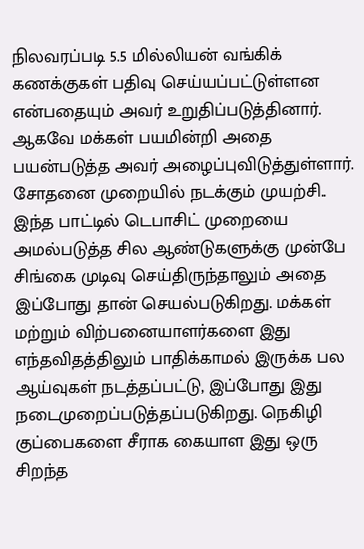நிலவரப்படி 5.5 மில்லியன் வங்கிக் கணக்குகள் பதிவு செய்யப்பட்டுள்ளன என்பதையும் அவர் உறுதிப்படுத்தினார். ஆகவே மக்கள் பயமின்றி அதை பயன்படுத்த அவர் அழைப்புவிடுத்துள்ளார்.
சோதனை முறையில் நடக்கும் முயற்சி..
இந்த பாட்டில் டெபாசிட் முறையை அமல்படுத்த சில ஆண்டுகளுக்கு முன்பே சிங்கை முடிவு செய்திருந்தாலும் அதை இப்போது தான் செயல்படுகிறது. மக்கள் மற்றும் விற்பனையாளர்களை இது எந்தவிதத்திலும் பாதிக்காமல் இருக்க பல ஆய்வுகள் நடத்தப்பட்டு, இப்போது இது நடைமுறைப்படுத்தப்படுகிறது. நெகிழி குப்பைகளை சீராக கையாள இது ஒரு சிறந்த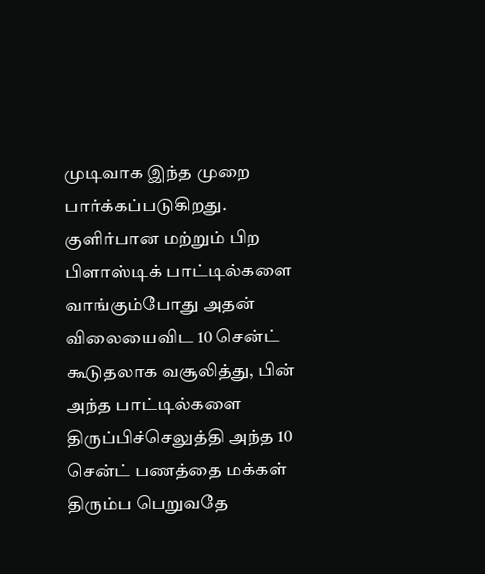முடிவாக இந்த முறை பார்க்கப்படுகிறது. குளிர்பான மற்றும் பிற பிளாஸ்டிக் பாட்டில்களை வாங்கும்போது அதன் விலையைவிட 10 சென்ட் கூடுதலாக வசூலித்து, பின் அந்த பாட்டில்களை திருப்பிச்செலுத்தி அந்த 10 சென்ட் பணத்தை மக்கள் திரும்ப பெறுவதே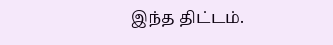இந்த திட்டம்.